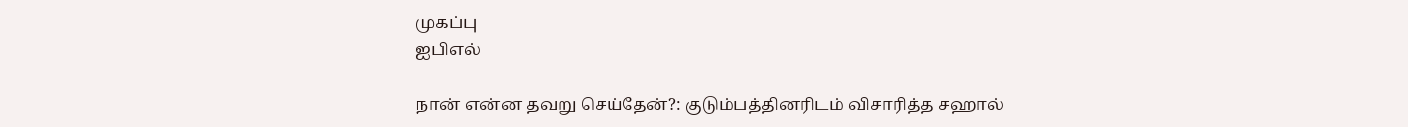முகப்பு
ஐபிஎல்

நான் என்ன தவறு செய்தேன்?: குடும்பத்தினரிடம் விசாரித்த சஹால்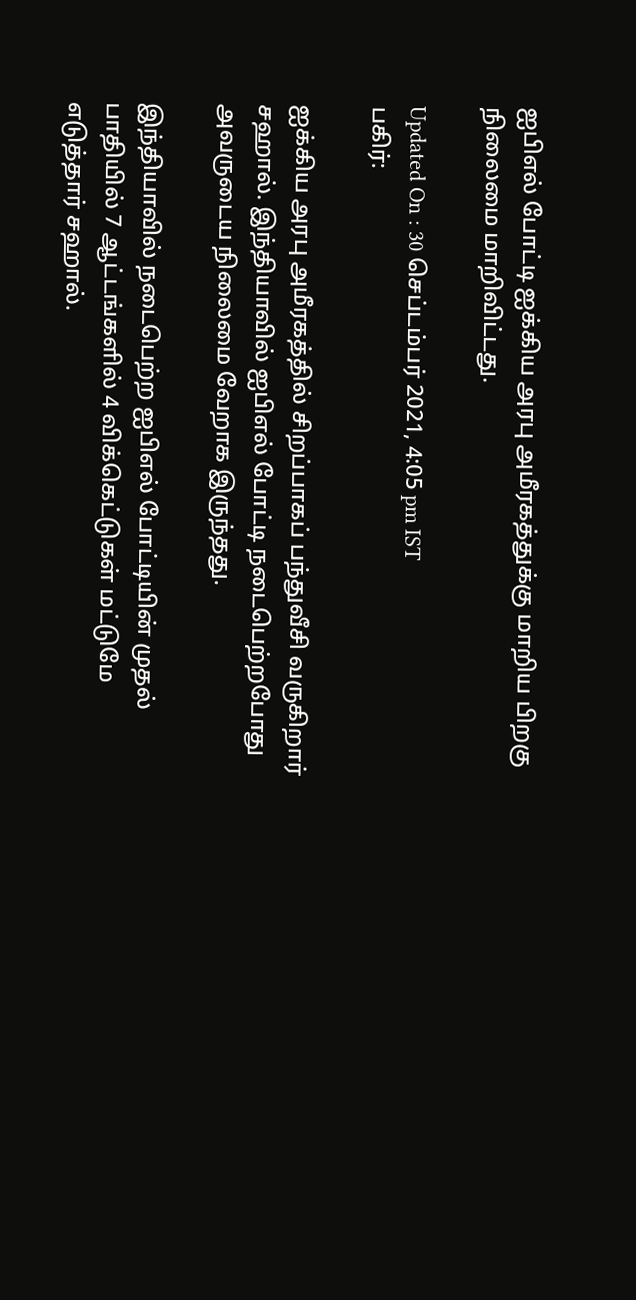ஐபிஎல் போட்டி ஐக்கிய அரபு அமீரகத்துக்கு மாறிய பிறகு நிலைமை மாறிவிட்டது.

Updated On : 30 செப்டம்பர் 2021, 4:05 pm IST
பகிர்:

ஐக்கிய அரபு அமீரகத்தில் சிறப்பாகப் பந்துவீசி வருகிறார் சஹால். இந்தியாவில் ஐபிஎல் போட்டி நடைபெற்றபோது அவருடைய நிலைமை வேறாக இருந்தது.

இந்தியாவில் நடைபெற்ற ஐபிஎல் போட்டியின் முதல் பாதியில் 7 ஆட்டங்களில் 4 விக்கெட்டுகள் மட்டுமே எடுத்தார் சஹால்.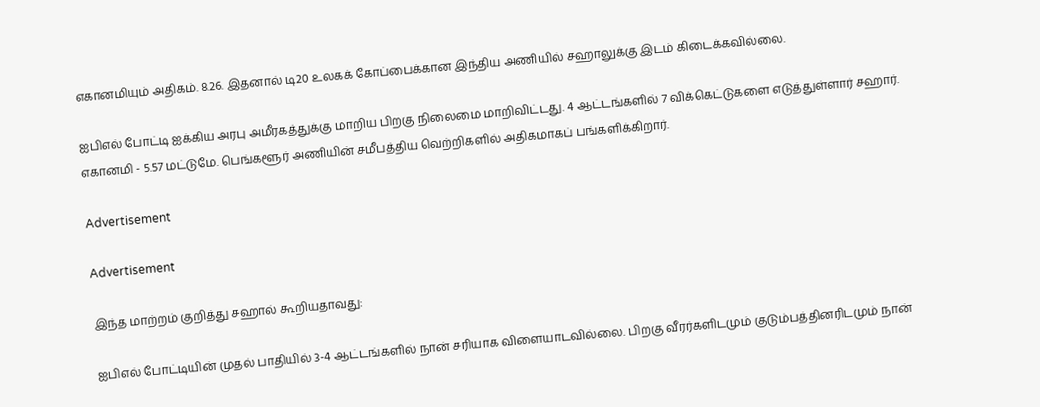எகானமியும் அதிகம். 8.26. இதனால் டி20 உலகக் கோப்பைக்கான இந்திய அணியில் சஹாலுக்கு இடம் கிடைக்கவில்லை.

ஐபிஎல் போட்டி ஐக்கிய அரபு அமீரகத்துக்கு மாறிய பிறகு நிலைமை மாறிவிட்டது. 4 ஆட்டங்களில் 7 விக்கெட்டுகளை எடுத்துள்ளார் சஹார். எகானமி - 5.57 மட்டுமே. பெங்களூர் அணியின் சமீபத்திய வெற்றிகளில் அதிகமாகப் பங்களிக்கிறார்.

Advertisement

Advertisement

இந்த மாற்றம் குறித்து சஹால் கூறியதாவது:

ஐபிஎல் போட்டியின் முதல் பாதியில் 3-4 ஆட்டங்களில் நான் சரியாக விளையாடவில்லை. பிறகு வீரர்களிடமும் குடும்பத்தினரிடமும் நான்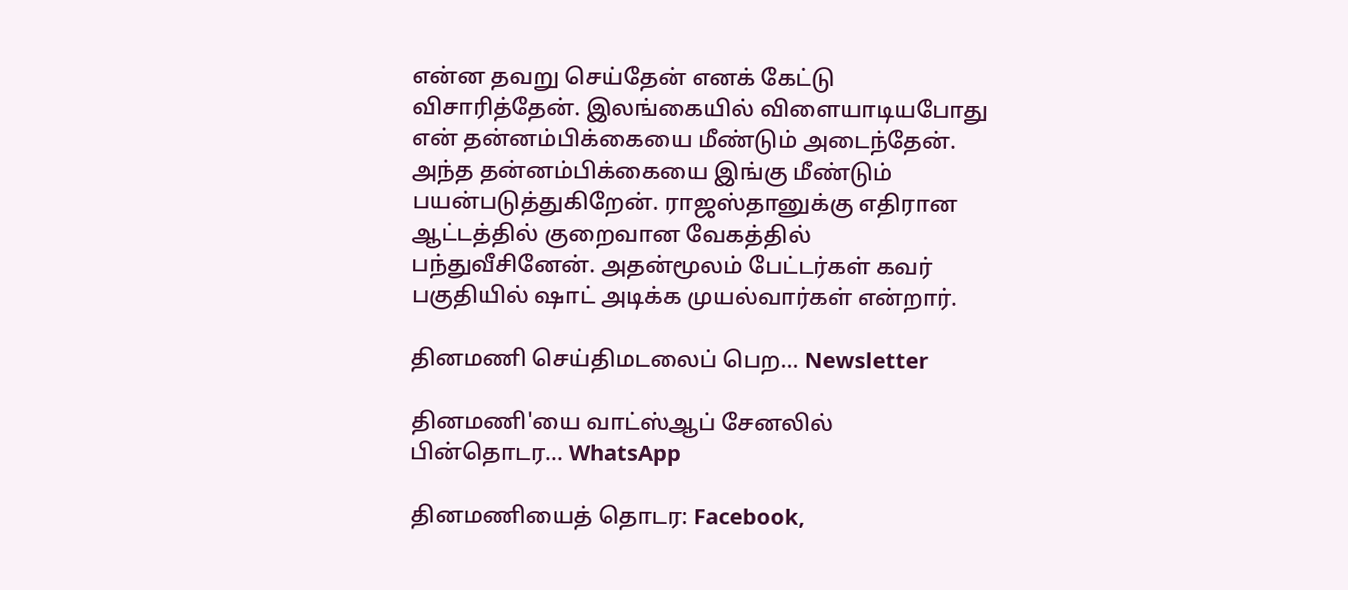என்ன தவறு செய்தேன் எனக் கேட்டு விசாரித்தேன். இலங்கையில் விளையாடியபோது என் தன்னம்பிக்கையை மீண்டும் அடைந்தேன். அந்த தன்னம்பிக்கையை இங்கு மீண்டும் பயன்படுத்துகிறேன். ராஜஸ்தானுக்கு எதிரான ஆட்டத்தில் குறைவான வேகத்தில் பந்துவீசினேன். அதன்மூலம் பேட்டர்கள் கவர் பகுதியில் ஷாட் அடிக்க முயல்வார்கள் என்றார்.

தினமணி செய்திமடலைப் பெற... Newsletter

தினமணி'யை வாட்ஸ்ஆப் சேனலில் பின்தொடர... WhatsApp

தினமணியைத் தொடர: Facebook,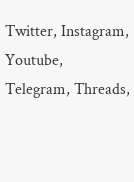Twitter, Instagram, Youtube, Telegram, Threads,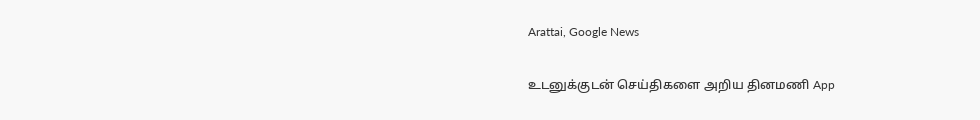Arattai, Google News

உடனுக்குடன் செய்திகளை அறிய தினமணி App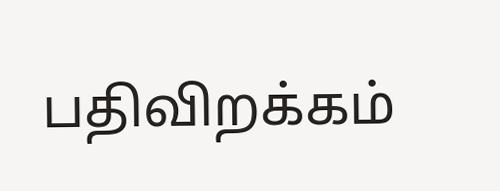பதிவிறக்கம்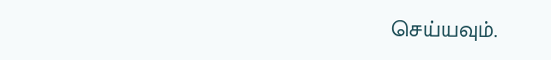செய்யவும்.